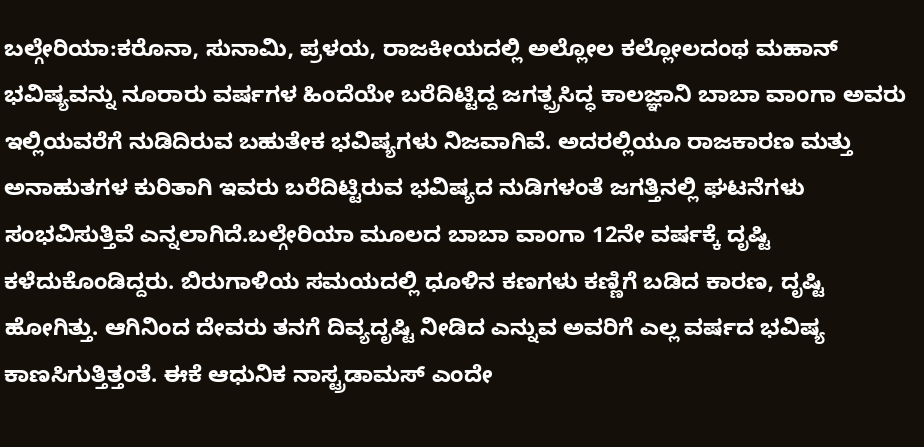ಬಲ್ಗೇರಿಯಾ:ಕರೊನಾ, ಸುನಾಮಿ, ಪ್ರಳಯ, ರಾಜಕೀಯದಲ್ಲಿ ಅಲ್ಲೋಲ ಕಲ್ಲೋಲದಂಥ ಮಹಾನ್‌ ಭವಿಷ್ಯವನ್ನು ನೂರಾರು ವರ್ಷಗಳ ಹಿಂದೆಯೇ ಬರೆದಿಟ್ಟಿದ್ದ ಜಗತ್ಪ್ರಸಿದ್ಧ ಕಾಲಜ್ಞಾನಿ ಬಾಬಾ ವಾಂಗಾ ಅವರು ಇಲ್ಲಿಯವರೆಗೆ ನುಡಿದಿರುವ ಬಹುತೇಕ ಭವಿಷ್ಯಗಳು ನಿಜವಾಗಿವೆ. ಅದರಲ್ಲಿಯೂ ರಾಜಕಾರಣ ಮತ್ತು ಅನಾಹುತಗಳ ಕುರಿತಾಗಿ ಇವರು ಬರೆದಿಟ್ಟಿರುವ ಭವಿಷ್ಯದ ನುಡಿಗಳಂತೆ ಜಗತ್ತಿನಲ್ಲಿ ಘಟನೆಗಳು ಸಂಭವಿಸುತ್ತಿವೆ ಎನ್ನಲಾಗಿದೆ.ಬಲ್ಗೇರಿಯಾ ಮೂಲದ ಬಾಬಾ ವಾಂಗಾ 12ನೇ ವರ್ಷಕ್ಕೆ ದೃಷ್ಟಿ ಕಳೆದುಕೊಂಡಿದ್ದರು. ಬಿರುಗಾಳಿಯ ಸಮಯದಲ್ಲಿ ಧೂಳಿನ ಕಣಗಳು ಕಣ್ಣಿಗೆ ಬಡಿದ ಕಾರಣ, ದೃಷ್ಟಿ ಹೋಗಿತ್ತು. ಆಗಿನಿಂದ ದೇವರು ತನಗೆ ದಿವ್ಯದೃಷ್ಟಿ ನೀಡಿದ ಎನ್ನುವ ಅವರಿಗೆ ಎಲ್ಲ ವರ್ಷದ ಭವಿಷ್ಯ ಕಾಣಸಿಗುತ್ತಿತ್ತಂತೆ. ಈಕೆ ಆಧುನಿಕ ನಾಸ್ಟ್ರಡಾಮಸ್ ಎಂದೇ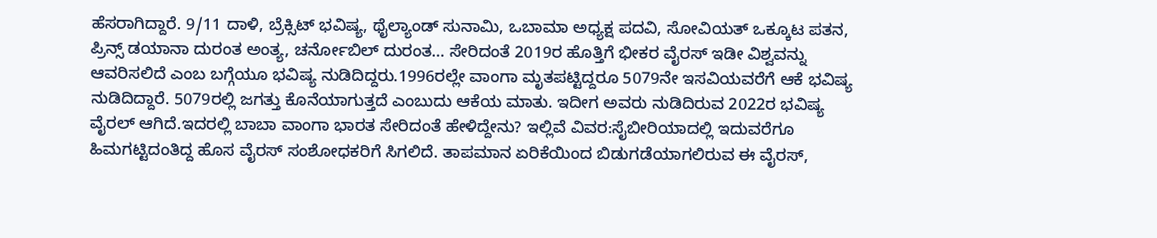ಹೆಸರಾಗಿದ್ದಾರೆ. 9/11 ದಾಳಿ, ಬ್ರೆಕ್ಸಿಟ್ ಭವಿಷ್ಯ, ಥೈಲ್ಯಾಂಡ್ ಸುನಾಮಿ, ಒಬಾಮಾ ಅಧ್ಯಕ್ಷ ಪದವಿ, ಸೋವಿಯತ್ ಒಕ್ಕೂಟ ಪತನ, ಪ್ರಿನ್ಸ್‌ ಡಯಾನಾ ದುರಂತ ಅಂತ್ಯ, ಚರ್ನೋಬಿಲ್ ದುರಂತ… ಸೇರಿದಂತೆ 2019ರ ಹೊತ್ತಿಗೆ ಭೀಕರ ವೈರಸ್‌ ಇಡೀ ವಿಶ್ವವನ್ನು ಆವರಿಸಲಿದೆ ಎಂಬ ಬಗ್ಗೆಯೂ ಭವಿಷ್ಯ ನುಡಿದಿದ್ದರು.1996ರಲ್ಲೇ ವಾಂಗಾ ಮೃತಪಟ್ಟಿದ್ದರೂ 5079ನೇ ಇಸವಿಯವರೆಗೆ ಆಕೆ ಭವಿಷ್ಯ ನುಡಿದಿದ್ದಾರೆ. 5079ರಲ್ಲಿ ಜಗತ್ತು ಕೊನೆಯಾಗುತ್ತದೆ ಎಂಬುದು ಆಕೆಯ ಮಾತು. ಇದೀಗ ಅವರು ನುಡಿದಿರುವ 2022ರ ಭವಿಷ್ಯ ವೈರಲ್‌ ಆಗಿದೆ.ಇದರಲ್ಲಿ ಬಾಬಾ ವಾಂಗಾ ಭಾರತ ಸೇರಿದಂತೆ ಹೇಳಿದ್ದೇನು? ಇಲ್ಲಿವೆ ವಿವರ:ಸೈಬೀರಿಯಾದಲ್ಲಿ ಇದುವರೆಗೂ ಹಿಮಗಟ್ಟಿದಂತಿದ್ದ ಹೊಸ ವೈರಸ್‌ ಸಂಶೋಧಕರಿಗೆ ಸಿಗಲಿದೆ. ತಾಪಮಾನ ಏರಿಕೆಯಿಂದ ಬಿಡುಗಡೆಯಾಗಲಿರುವ ಈ ವೈರಸ್,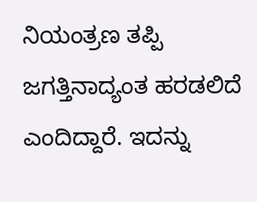ನಿಯಂತ್ರಣ ತಪ್ಪಿ ಜಗತ್ತಿನಾದ್ಯಂತ ಹರಡಲಿದೆ ಎಂದಿದ್ದಾರೆ. ಇದನ್ನು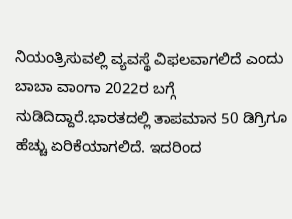ನಿಯಂತ್ರಿಸುವಲ್ಲಿ ವ್ಯವಸ್ಥೆ ವಿಫಲವಾಗಲಿದೆ ಎಂದು ಬಾಬಾ ವಾಂಗಾ 2022ರ ಬಗ್ಗೆ ನುಡಿದಿದ್ದಾರೆ.ಭಾರತದಲ್ಲಿ ತಾಪಮಾನ 50 ಡಿಗ್ರಿಗೂ ಹೆಚ್ಚು ಏರಿಕೆಯಾಗಲಿದೆ. ಇದರಿಂದ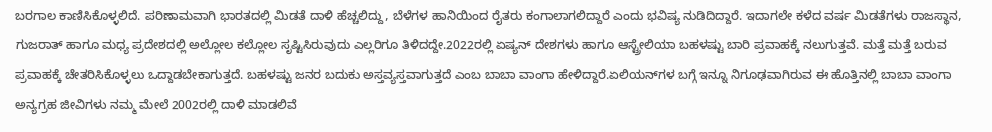ಬರಗಾಲ ಕಾಣಿಸಿಕೊಳ್ಳಲಿದೆ. ಪರಿಣಾಮವಾಗಿ ಭಾರತದಲ್ಲಿ ಮಿಡತೆ ದಾಳಿ ಹೆಚ್ಚಲಿದ್ದು, ಬೆಳೆಗಳ ಹಾನಿಯಿಂದ ರೈತರು ಕಂಗಾಲಾಗಲಿದ್ದಾರೆ ಎಂದು ಭವಿಷ್ಯ ನುಡಿದಿದ್ದಾರೆ. ಇದಾಗಲೇ ಕಳೆದ ವರ್ಷ ಮಿಡತೆಗಳು ರಾಜಸ್ಥಾನ, ಗುಜರಾತ್ ಹಾಗೂ ಮಧ್ಯ ಪ್ರದೇಶದಲ್ಲಿ ಅಲ್ಲೋಲ ಕಲ್ಲೋಲ ಸೃಷ್ಟಿಸಿರುವುದು ಎಲ್ಲರಿಗೂ ತಿಳಿದದ್ದೇ.2022ರಲ್ಲಿ ಏಷ್ಯನ್ ದೇಶಗಳು ಹಾಗೂ ಆಸ್ಟ್ರೇಲಿಯಾ ಬಹಳಷ್ಟು ಬಾರಿ ಪ್ರವಾಹಕ್ಕೆ ನಲುಗುತ್ತವೆ. ಮತ್ತೆ ಮತ್ತೆ ಬರುವ ಪ್ರವಾಹಕ್ಕೆ ಚೇತರಿಸಿಕೊಳ್ಳಲು ಒದ್ದಾಡಬೇಕಾಗುತ್ತದೆ. ಬಹಳಷ್ಟು ಜನರ ಬದುಕು ಅಸ್ತವ್ಯಸ್ತವಾಗುತ್ತದೆ ಎಂಬ ಬಾಬಾ ವಾಂಗಾ ಹೇಳಿದ್ದಾರೆ.ಏಲಿಯನ್‌ಗಳ ಬಗ್ಗೆ ಇನ್ನೂ ನಿಗೂಢವಾಗಿರುವ ಈ ಹೊತ್ತಿನಲ್ಲಿ ಬಾಬಾ ವಾಂಗಾ ಅನ್ಯಗ್ರಹ ಜೀವಿಗಳು ನಮ್ಮ ಮೇಲೆ 2002ರಲ್ಲಿ ದಾಳಿ ಮಾಡಲಿವೆ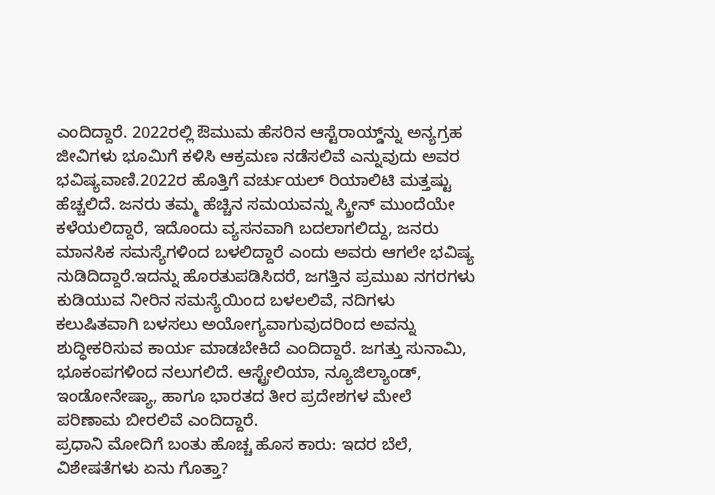ಎಂದಿದ್ದಾರೆ. 2022ರಲ್ಲಿ ಔಮುಮ ಹೆಸರಿನ ಆಸ್ಟೆರಾಯ್ಡ್‌ನ್ನು ಅನ್ಯಗ್ರಹ ಜೀವಿಗಳು ಭೂಮಿಗೆ ಕಳಿಸಿ ಆಕ್ರಮಣ ನಡೆಸಲಿವೆ ಎನ್ನುವುದು ಅವರ ಭವಿಷ್ಯವಾಣಿ.2022ರ ಹೊತ್ತಿಗೆ ವರ್ಚುಯಲ್ ರಿಯಾಲಿಟಿ ಮತ್ತಷ್ಟು ಹೆಚ್ಚಲಿದೆ. ಜನರು ತಮ್ಮ ಹೆಚ್ಚಿನ ಸಮಯವನ್ನು ಸ್ಕ್ರೀನ್ ಮುಂದೆಯೇ ಕಳೆಯಲಿದ್ದಾರೆ, ಇದೊಂದು ವ್ಯಸನವಾಗಿ ಬದಲಾಗಲಿದ್ದು, ಜನರು ಮಾನಸಿಕ ಸಮಸ್ಯೆಗಳಿಂದ ಬಳಲಿದ್ದಾರೆ ಎಂದು ಅವರು ಆಗಲೇ ಭವಿಷ್ಯ ನುಡಿದಿದ್ದಾರೆ.ಇದನ್ನು ಹೊರತುಪಡಿಸಿದರೆ, ಜಗತ್ತಿನ ಪ್ರಮುಖ ನಗರಗಳು ಕುಡಿಯುವ ನೀರಿನ ಸಮಸ್ಯೆಯಿಂದ ಬಳಲಲಿವೆ, ನದಿಗಳು ಕಲುಷಿತವಾಗಿ ಬಳಸಲು ಅಯೋಗ್ಯವಾಗುವುದರಿಂದ ಅವನ್ನು ಶುದ್ಧೀಕರಿಸುವ ಕಾರ್ಯ ಮಾಡಬೇಕಿದೆ ಎಂದಿದ್ದಾರೆ. ಜಗತ್ತು ಸುನಾಮಿ, ಭೂಕಂಪಗಳಿಂದ ನಲುಗಲಿದೆ. ಆಸ್ಟ್ರೇಲಿಯಾ, ನ್ಯೂಜಿಲ್ಯಾಂಡ್, ಇಂಡೋನೇಷ್ಯಾ, ಹಾಗೂ ಭಾರತದ ತೀರ ಪ್ರದೇಶಗಳ ಮೇಲೆ ಪರಿಣಾಮ ಬೀರಲಿವೆ ಎಂದಿದ್ದಾರೆ.
ಪ್ರಧಾನಿ ಮೋದಿಗೆ ಬಂತು ಹೊಚ್ಚ ಹೊಸ ಕಾರು: ಇದರ ಬೆಲೆ, ವಿಶೇಷತೆಗಳು ಏನು ಗೊತ್ತಾ?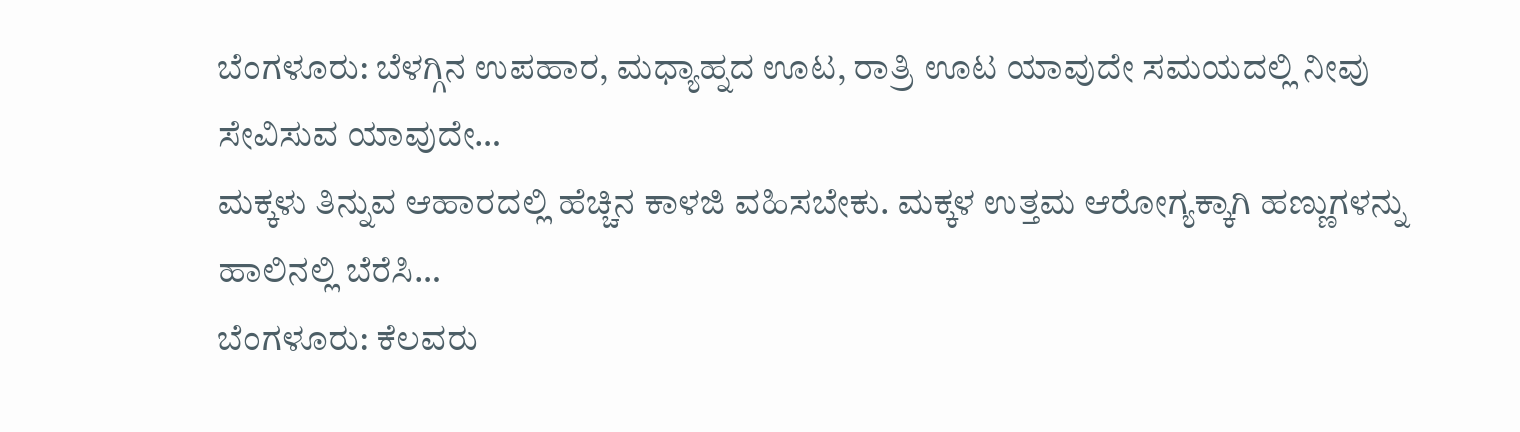ಬೆಂಗಳೂರು: ಬೆಳಗ್ಗಿನ ಉಪಹಾರ, ಮಧ್ಯಾಹ್ನದ ಊಟ, ರಾತ್ರಿ ಊಟ ಯಾವುದೇ ಸಮಯದಲ್ಲಿ ನೀವು ಸೇವಿಸುವ ಯಾವುದೇ…
ಮಕ್ಕಳು ತಿನ್ನುವ ಆಹಾರದಲ್ಲಿ ಹೆಚ್ಚಿನ ಕಾಳಜಿ ವಹಿಸಬೇಕು. ಮಕ್ಕಳ ಉತ್ತಮ ಆರೋಗ್ಯಕ್ಕಾಗಿ ಹಣ್ಣುಗಳನ್ನು ಹಾಲಿನಲ್ಲಿ ಬೆರೆಸಿ…
ಬೆಂಗಳೂರು: ಕೆಲವರು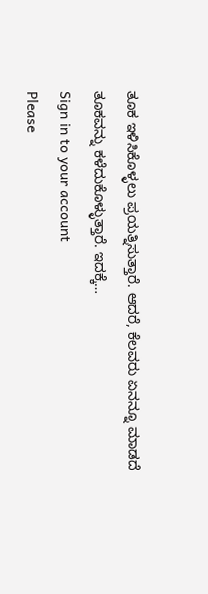ತೂಕ ಇಳಿಸಿಕೊಳ್ಳಲು ಪ್ರಯತ್ನಿಸುತ್ತಾರೆ. ಆದರೆ, ಕೆಲವರು ಏನನ್ನೂ ಮಾಡದೆ ತೂಕವನ್ನು ಕಳೆದುಕೊಳ್ಳುತ್ತಾರೆ. ಇದಕ್ಕೆ…
Sign in to your account
Please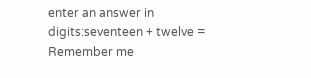enter an answer in digits:seventeen + twelve =
Remember me